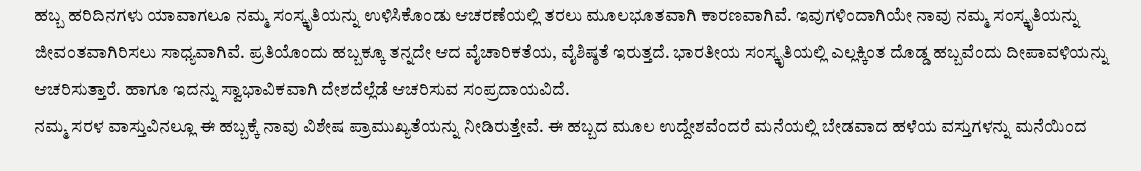ಹಬ್ಬ ಹರಿದಿನಗಳು ಯಾವಾಗಲೂ ನಮ್ಮ ಸಂಸ್ಕೃತಿಯನ್ನು ಉಳಿಸಿಕೊಂಡು ಆಚರಣೆಯಲ್ಲಿ ತರಲು ಮೂಲಭೂತವಾಗಿ ಕಾರಣವಾಗಿವೆ. ಇವುಗಳಿಂದಾಗಿಯೇ ನಾವು ನಮ್ಮ ಸಂಸ್ಕೃತಿಯನ್ನು ಜೀವಂತವಾಗಿರಿಸಲು ಸಾಧ್ಯವಾಗಿವೆ. ಪ್ರತಿಯೊಂದು ಹಬ್ಬಕ್ಕೂ ತನ್ನದೇ ಆದ ವೈಚಾರಿಕತೆಯ, ವೈಶಿಷ್ಠತೆ ಇರುತ್ತದೆ. ಭಾರತೀಯ ಸಂಸ್ಕೃತಿಯಲ್ಲಿ ಎಲ್ಲಕ್ಕಿಂತ ದೊಡ್ಡ ಹಬ್ಬವೆಂದು ದೀಪಾವಳಿಯನ್ನು ಆಚರಿಸುತ್ತಾರೆ. ಹಾಗೂ ಇದನ್ನು ಸ್ವಾಭಾವಿಕವಾಗಿ ದೇಶದೆಲ್ಲೆಡೆ ಆಚರಿಸುವ ಸಂಪ್ರದಾಯವಿದೆ.
ನಮ್ಮ ಸರಳ ವಾಸ್ತುವಿನಲ್ಲೂ ಈ ಹಬ್ಬಕ್ಕೆ ನಾವು ವಿಶೇಷ ಪ್ರಾಮುಖ್ಯತೆಯನ್ನು ನೀಡಿರುತ್ತೇವೆ. ಈ ಹಬ್ಬದ ಮೂಲ ಉದ್ದೇಶವೆಂದರೆ ಮನೆಯಲ್ಲಿ ಬೇಡವಾದ ಹಳೆಯ ವಸ್ತುಗಳನ್ನು ಮನೆಯಿಂದ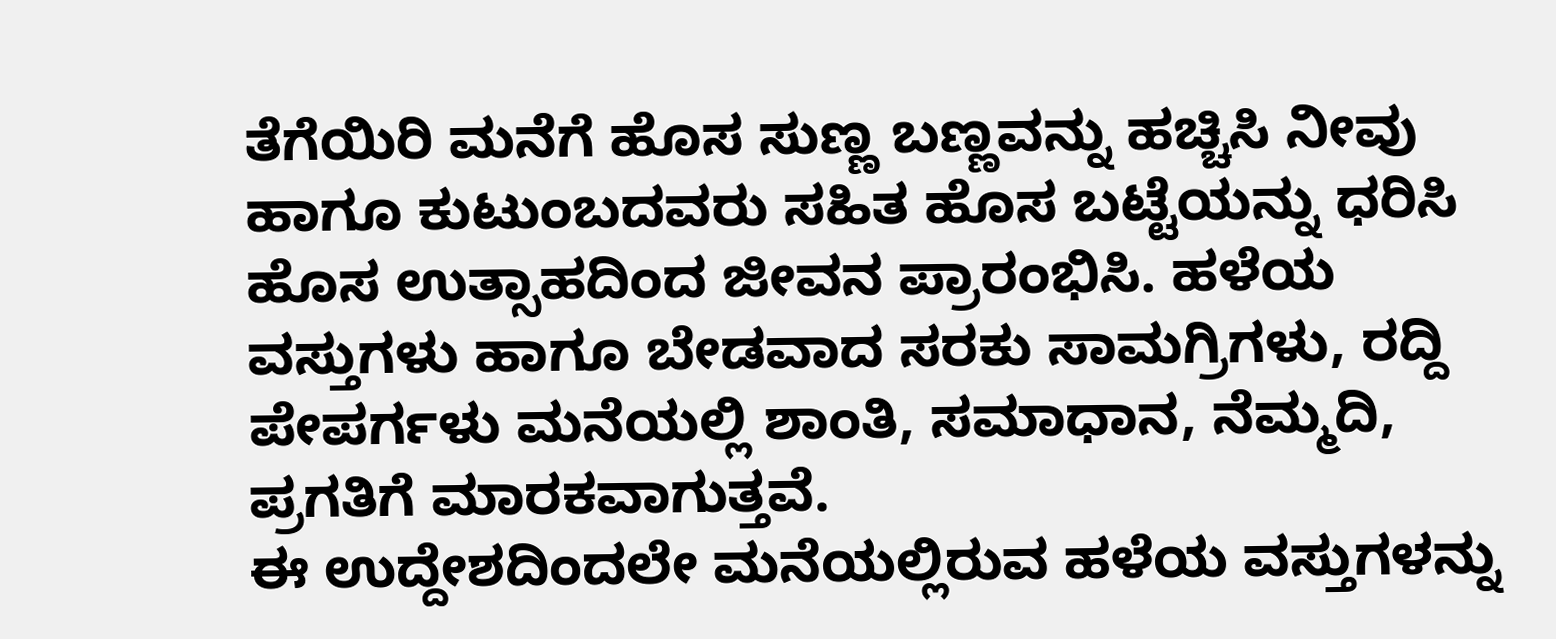ತೆಗೆಯಿರಿ ಮನೆಗೆ ಹೊಸ ಸುಣ್ಣ ಬಣ್ಣವನ್ನು ಹಚ್ಚಿಸಿ ನೀವು ಹಾಗೂ ಕುಟುಂಬದವರು ಸಹಿತ ಹೊಸ ಬಟ್ಟೆಯನ್ನು ಧರಿಸಿ ಹೊಸ ಉತ್ಸಾಹದಿಂದ ಜೀವನ ಪ್ರಾರಂಭಿಸಿ. ಹಳೆಯ ವಸ್ತುಗಳು ಹಾಗೂ ಬೇಡವಾದ ಸರಕು ಸಾಮಗ್ರಿಗಳು, ರದ್ದಿ ಪೇಪರ್ಗಳು ಮನೆಯಲ್ಲಿ ಶಾಂತಿ, ಸಮಾಧಾನ, ನೆಮ್ಮದಿ, ಪ್ರಗತಿಗೆ ಮಾರಕವಾಗುತ್ತವೆ.
ಈ ಉದ್ದೇಶದಿಂದಲೇ ಮನೆಯಲ್ಲಿರುವ ಹಳೆಯ ವಸ್ತುಗಳನ್ನು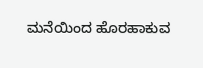ಮನೆಯಿಂದ ಹೊರಹಾಕುವ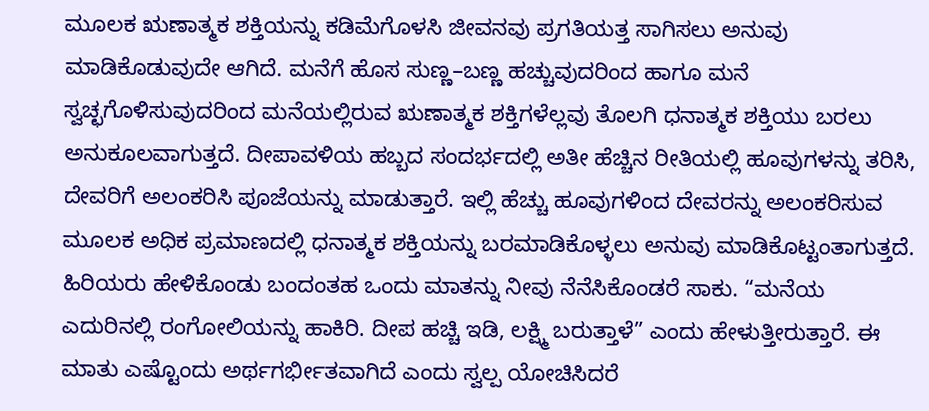ಮೂಲಕ ಋಣಾತ್ಮಕ ಶಕ್ತಿಯನ್ನು ಕಡಿಮೆಗೊಳಸಿ ಜೀವನವು ಪ್ರಗತಿಯತ್ತ ಸಾಗಿಸಲು ಅನುವು ಮಾಡಿಕೊಡುವುದೇ ಆಗಿದೆ. ಮನೆಗೆ ಹೊಸ ಸುಣ್ಣ–ಬಣ್ಣ ಹಚ್ಚುವುದರಿಂದ ಹಾಗೂ ಮನೆ ಸ್ವಚ್ಛಗೊಳಿಸುವುದರಿಂದ ಮನೆಯಲ್ಲಿರುವ ಋಣಾತ್ಮಕ ಶಕ್ತಿಗಳೆಲ್ಲವು ತೊಲಗಿ ಧನಾತ್ಮಕ ಶಕ್ತಿಯು ಬರಲು ಅನುಕೂಲವಾಗುತ್ತದೆ. ದೀಪಾವಳಿಯ ಹಬ್ಬದ ಸಂದರ್ಭದಲ್ಲಿ ಅತೀ ಹೆಚ್ಚಿನ ರೀತಿಯಲ್ಲಿ ಹೂವುಗಳನ್ನು ತರಿಸಿ, ದೇವರಿಗೆ ಅಲಂಕರಿಸಿ ಪೂಜೆಯನ್ನು ಮಾಡುತ್ತಾರೆ. ಇಲ್ಲಿ ಹೆಚ್ಚು ಹೂವುಗಳಿಂದ ದೇವರನ್ನು ಅಲಂಕರಿಸುವ ಮೂಲಕ ಅಧಿಕ ಪ್ರಮಾಣದಲ್ಲಿ ಧನಾತ್ಮಕ ಶಕ್ತಿಯನ್ನು ಬರಮಾಡಿಕೊಳ್ಳಲು ಅನುವು ಮಾಡಿಕೊಟ್ಟಂತಾಗುತ್ತದೆ.
ಹಿರಿಯರು ಹೇಳಿಕೊಂಡು ಬಂದಂತಹ ಒಂದು ಮಾತನ್ನು ನೀವು ನೆನೆಸಿಕೊಂಡರೆ ಸಾಕು. “ಮನೆಯ ಎದುರಿನಲ್ಲಿ ರಂಗೋಲಿಯನ್ನು ಹಾಕಿರಿ. ದೀಪ ಹಚ್ಚಿ ಇಡಿ, ಲಕ್ಷ್ಮಿ ಬರುತ್ತಾಳೆ” ಎಂದು ಹೇಳುತ್ತೀರುತ್ತಾರೆ. ಈ ಮಾತು ಎಷ್ಟೊಂದು ಅರ್ಥಗರ್ಭೀತವಾಗಿದೆ ಎಂದು ಸ್ವಲ್ಪ ಯೋಚಿಸಿದರೆ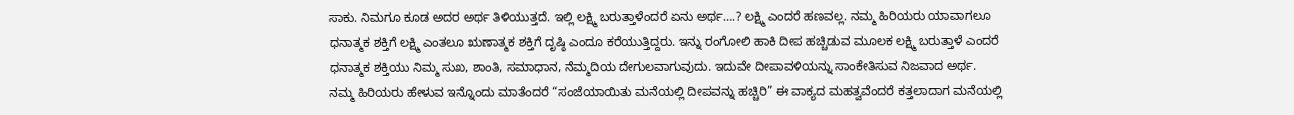ಸಾಕು. ನಿಮಗೂ ಕೂಡ ಅದರ ಅರ್ಥ ತಿಳಿಯುತ್ತದೆ. ಇಲ್ಲಿ ಲಕ್ಷ್ಮಿ ಬರುತ್ತಾಳೆಂದರೆ ಏನು ಅರ್ಥ….? ಲಕ್ಷ್ಮಿ ಎಂದರೆ ಹಣವಲ್ಲ. ನಮ್ಮ ಹಿರಿಯರು ಯಾವಾಗಲೂ ಧನಾತ್ಮಕ ಶಕ್ತಿಗೆ ಲಕ್ಷ್ಮಿ ಎಂತಲೂ ಋಣಾತ್ಮಕ ಶಕ್ತಿಗೆ ದೃಷ್ಠಿ ಎಂದೂ ಕರೆಯುತ್ತಿದ್ದರು. ಇನ್ನು ರಂಗೋಲಿ ಹಾಕಿ ದೀಪ ಹಚ್ಚಿಡುವ ಮೂಲಕ ಲಕ್ಷ್ಮಿ ಬರುತ್ತಾಳೆ ಎಂದರೆ ಧನಾತ್ಮಕ ಶಕ್ತಿಯು ನಿಮ್ಮ ಸುಖ, ಶಾಂತಿ, ಸಮಾಧಾನ, ನೆಮ್ಮದಿಯ ದೇಗುಲವಾಗುವುದು. ಇದುವೇ ದೀಪಾವಳಿಯನ್ನು ಸಾಂಕೇತಿಸುವ ನಿಜವಾದ ಅರ್ಥ.
ನಮ್ಮ ಹಿರಿಯರು ಹೇಳುವ ಇನ್ನೊಂದು ಮಾತೆಂದರೆ “ಸಂಜೆಯಾಯಿತು ಮನೆಯಲ್ಲಿ ದೀಪವನ್ನು ಹಚ್ಚಿರಿ” ಈ ವಾಕ್ಯದ ಮಹತ್ವವೆಂದರೆ ಕತ್ತಲಾದಾಗ ಮನೆಯಲ್ಲಿ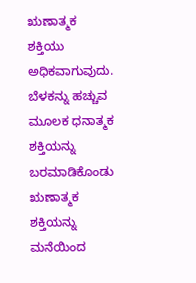ಋಣಾತ್ಮಕ ಶಕ್ತಿಯು ಅಧಿಕವಾಗುವುದು. ಬೆಳಕನ್ನು ಹಚ್ಚುವ ಮೂಲಕ ಧನಾತ್ಮಕ ಶಕ್ತಿಯನ್ನು ಬರಮಾಡಿಕೊಂಡು ಋಣಾತ್ಮಕ ಶಕ್ತಿಯನ್ನು ಮನೆಯಿಂದ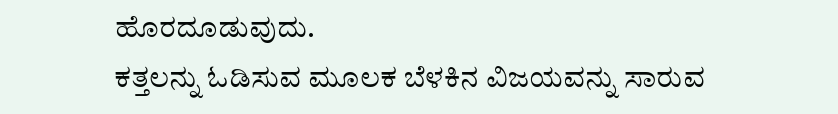ಹೊರದೂಡುವುದು.
ಕತ್ತಲನ್ನು ಓಡಿಸುವ ಮೂಲಕ ಬೆಳಕಿನ ವಿಜಯವನ್ನು ಸಾರುವ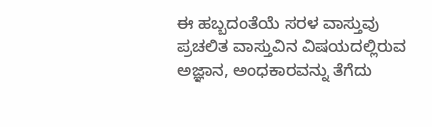ಈ ಹಬ್ಬದಂತೆಯೆ ಸರಳ ವಾಸ್ತುವು ಪ್ರಚಲಿತ ವಾಸ್ತುವಿನ ವಿಷಯದಲ್ಲಿರುವ ಅಜ್ಞಾನ, ಅಂಧಕಾರವನ್ನು ತೆಗೆದು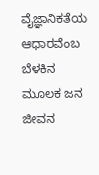ವೈಜ್ಞಾನಿಕತೆಯ ಆಧಾರವೆಂಬ ಬೆಳಕಿನ ಮೂಲಕ ಜನ ಜೀವನ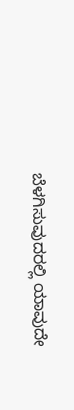ಬೆಳಗಿಸುವುದರಲ್ಲಿ ಯಾವುದೇ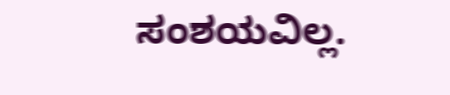ಸಂಶಯವಿಲ್ಲ.